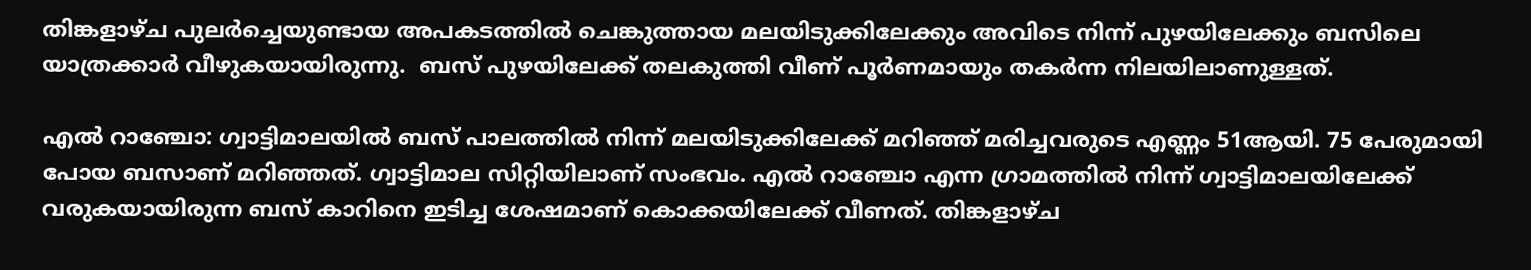തിങ്കളാഴ്ച പുലർച്ചെയുണ്ടായ അപകടത്തിൽ ചെങ്കുത്തായ മലയിടുക്കിലേക്കും അവിടെ നിന്ന് പുഴയിലേക്കും ബസിലെ യാത്രക്കാർ വീഴുകയായിരുന്നു.  ബസ് പുഴയിലേക്ക് തലകുത്തി വീണ് പൂർണമായും തകർന്ന നിലയിലാണുള്ളത്.

എൽ റാഞ്ചോ: ഗ്വാട്ടിമാലയിൽ ബസ് പാലത്തിൽ നിന്ന് മലയിടുക്കിലേക്ക് മറിഞ്ഞ് മരിച്ചവരുടെ എണ്ണം 51ആയി. 75 പേരുമായി പോയ ബസാണ് മറിഞ്ഞത്. ഗ്വാട്ടിമാല സിറ്റിയിലാണ് സംഭവം. എൽ റാഞ്ചോ എന്ന ഗ്രാമത്തിൽ നിന്ന് ഗ്വാട്ടിമാലയിലേക്ക് വരുകയായിരുന്ന ബസ് കാറിനെ ഇടിച്ച ശേഷമാണ് കൊക്കയിലേക്ക് വീണത്. തിങ്കളാഴ്ച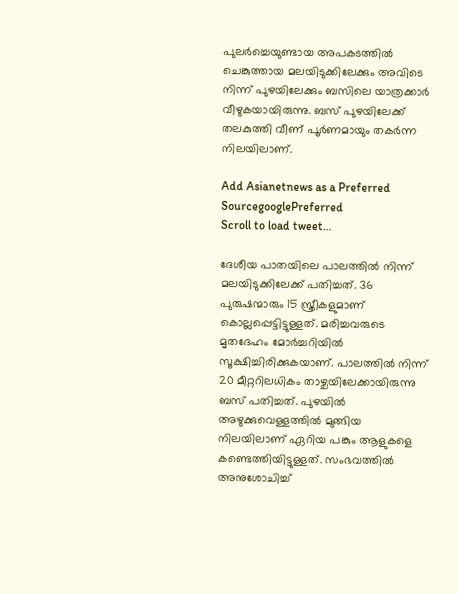പുലർച്ചെയുണ്ടായ അപകടത്തിൽ ചെങ്കുത്തായ മലയിടുക്കിലേക്കും അവിടെ നിന്ന് പുഴയിലേക്കും ബസിലെ യാത്രക്കാർ വീഴുകയായിരുന്നു. ബസ് പുഴയിലേക്ക് തലകുത്തി വീണ് പൂർണമായും തകർന്ന നിലയിലാണ്.

Add Asianetnews as a Preferred SourcegooglePreferred
Scroll to load tweet…

ദേശീയ പാതയിലെ പാലത്തിൽ നിന്ന് മലയിടുക്കിലേക്ക് പതിച്ചത്. 36 പുരുഷന്മാരും 15 സ്ത്രീകളുമാണ് കൊല്ലപ്പെട്ടിട്ടുള്ളത്. മരിച്ചവരുടെ മൃതദേഹം മോർച്ചറിയിൽ സൂക്ഷിച്ചിരിക്കുകയാണ്. പാലത്തിൽ നിന്ന് 20 മീറ്ററിലധികം താഴ്ചയിലേക്കായിരുന്നു ബസ് പതിച്ചത്. പുഴയിൽ അഴുക്കുവെള്ളത്തിൽ മുങ്ങിയ നിലയിലാണ് ഏറിയ പങ്കും ആളുകളെ കണ്ടെത്തിയിട്ടുള്ളത്. സംഭവത്തിൽ അനുശോചിച്ച്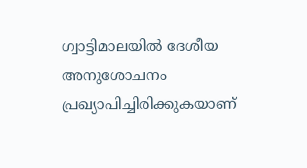ഗ്വാട്ടിമാലയിൽ ദേശീയ അനുശോചനം പ്രഖ്യാപിച്ചിരിക്കുകയാണ്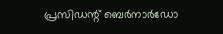പ്രസിഡന്റ് ബെർനാർഡോ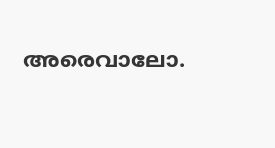അരെവാലോ.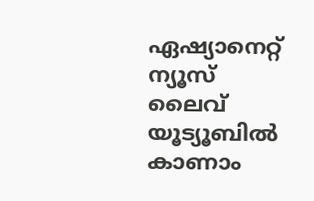ഏഷ്യാനെറ്റ് ന്യൂസ് ലൈവ് യൂട്യൂബിൽ കാണാം